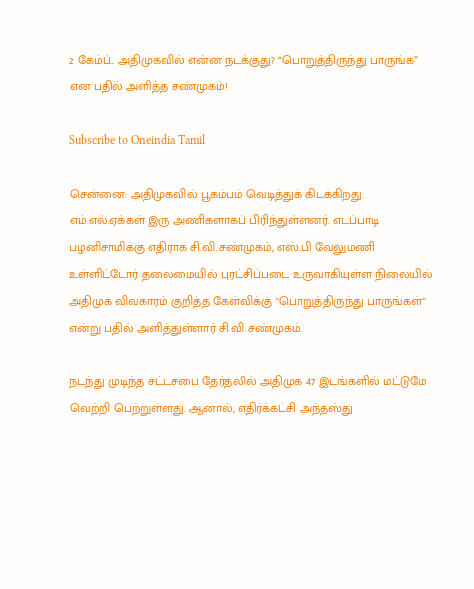2 கேம்ப்.. அதிமுகவில் என்ன நடக்குது? “பொறுத்திருந்து பாருங்க” என பதில் அளித்த சண்முகம்!

Subscribe to Oneindia Tamil

சென்னை: அதிமுகவில் பூகம்பம் வெடித்துக் கிடக்கிறது. எம்.எல்.ஏக்கள் இரு அணிகளாகப் பிரிந்துள்ளனர். எடப்பாடி பழனிசாமிக்கு எதிராக சி.வி.சண்முகம், எஸ்.பி வேலுமணி உள்ளிட்டோர் தலைமையில் புரட்சிப்படை உருவாகியுள்ள நிலையில் அதிமுக விவகாரம் குறித்த கேள்விக்கு "பொறுத்திருந்து பாருங்கள்" என்று பதில் அளித்துள்ளார் சி.வி.சண்முகம்.

நடந்து முடிந்த சட்டசபை தேர்தலில் அதிமுக 47 இடங்களில் மட்டுமே வெற்றி பெற்றுள்ளது. ஆனால், எதிர்க்கட்சி அந்தஸ்து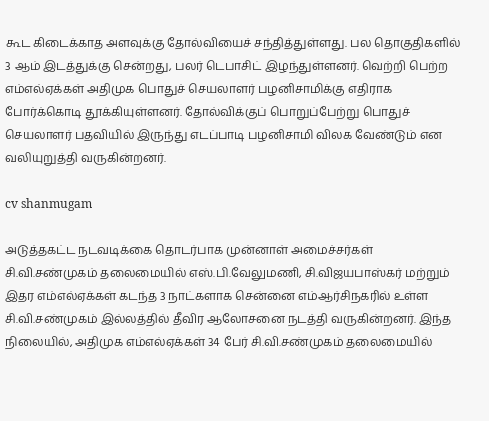கூட கிடைக்காத அளவுக்கு தோல்வியைச் சந்தித்துள்ளது. பல தொகுதிகளில் 3 ஆம் இடத்துக்கு சென்றது, பலர் டெபாசிட் இழந்துள்ளனர். வெற்றி பெற்ற எம்எல்ஏக்கள் அதிமுக பொதுச் செயலாளர் பழனிசாமிக்கு எதிராக போர்க்கொடி தூக்கியுள்ளனர். தோல்விக்குப் பொறுப்பேற்று பொதுச் செயலாளர் பதவியில் இருந்து எடப்பாடி பழனிசாமி விலக வேண்டும் என வலியுறுத்தி வருகின்றனர்.

cv shanmugam

அடுத்தகட்ட நடவடிக்கை தொடர்பாக முன்னாள் அமைச்சர்கள் சி.வி.சண்முகம் தலைமையில் எஸ்.பி.வேலுமணி, சி.விஜயபாஸ்கர் மற்றும் இதர எம்எல்ஏக்கள் கடந்த 3 நாட்களாக சென்னை எம்ஆர்சிநகரில் உள்ள சி.வி.சண்முகம் இல்லத்தில் தீவிர ஆலோசனை நடத்தி வருகின்றனர். இந்த நிலையில், அதிமுக எம்எல்ஏக்கள் 34 பேர் சி.வி.சண்முகம் தலைமையில்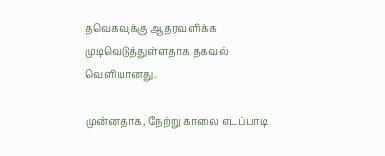தவெகவுக்கு ஆதரவளிக்க முடிவெடுத்துள்ளதாக தகவல் வெளியானது.

முன்னதாக, நேற்று காலை எடப்பாடி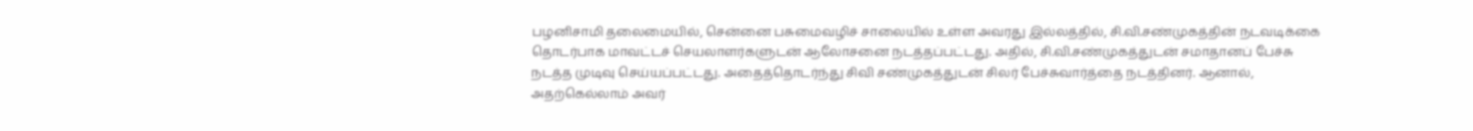பழனிசாமி தலைமையில், சென்னை பசுமைவழிச் சாலையில் உள்ள அவரது இல்லத்தில், சி.வி.சண்முகத்தின் நடவடிக்கை தொடர்பாக மாவட்டச் செயலாளர்களுடன் ஆலோசனை நடத்தப்பட்டது. அதில், சி.வி.சண்முகத்துடன் சமாதானப் பேச்சு நடத்த முடிவு செய்யப்பட்டது. அதைத்தொடர்ந்து சிவி சண்முகத்துடன் சிலர் பேச்சுவார்த்தை நடத்தினர். ஆனால், அதற்கெல்லாம் அவர்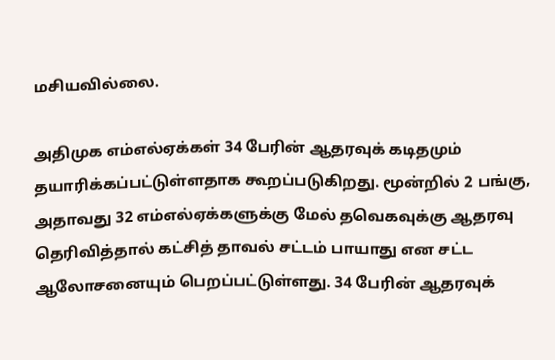மசியவில்லை.

அதிமுக எம்எல்ஏக்கள் 34 பேரின் ஆதரவுக் கடிதமும் தயாரிக்கப்பட்டுள்ளதாக கூறப்படுகிறது. மூன்றில் 2 பங்கு, அதாவது 32 எம்எல்ஏக்களுக்கு மேல் தவெகவுக்கு ஆதரவு தெரிவித்தால் கட்சித் தாவல் சட்டம் பாயாது என சட்ட ஆலோசனையும் பெறப்பட்டுள்ளது. 34 பேரின் ஆதரவுக்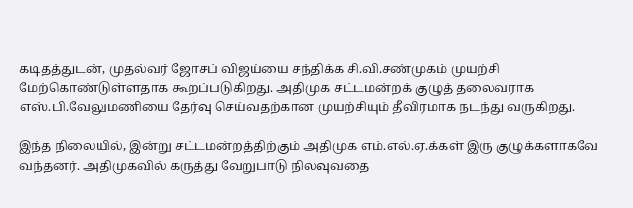கடிதத்துடன், முதல்வர் ஜோசப் விஜய்யை சந்திக்க சி.வி.சண்முகம் முயற்சி மேற்கொண்டுள்ளதாக கூறப்படுகிறது. அதிமுக சட்டமன்றக் குழுத் தலைவராக எஸ்.பி.வேலுமணியை தேர்வு செய்வதற்கான முயற்சியும் தீவிரமாக நடந்து வருகிறது.

இந்த நிலையில், இன்று சட்டமன்றத்திற்கும் அதிமுக எம்.எல்.ஏ.க்கள் இரு குழுக்களாகவே வந்தனர். அதிமுகவில் கருத்து வேறுபாடு நிலவுவதை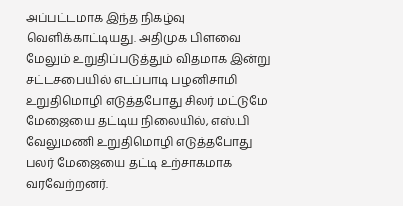அப்பட்டமாக இந்த நிகழ்வு வெளிக்காட்டியது. அதிமுக பிளவை மேலும் உறுதிப்படுத்தும் விதமாக இன்று சட்டசபையில் எடப்பாடி பழனிசாமி உறுதிமொழி எடுத்தபோது சிலர் மட்டுமே மேஜையை தட்டிய நிலையில், எஸ்.பி வேலுமணி உறுதிமொழி எடுத்தபோது பலர் மேஜையை தட்டி உற்சாகமாக வரவேற்றனர்.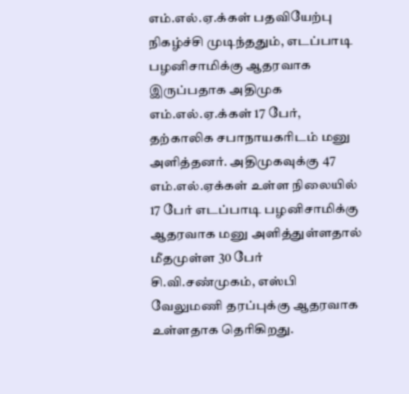எம்.எல்.ஏ.க்கள் பதவியேற்பு நிகழ்ச்சி முடிந்ததும், எடப்பாடி பழனிசாமிக்கு ஆதரவாக இருப்பதாக அதிமுக எம்.எல்.ஏ.க்கள் 17 பேர், தற்காலிக சபாநாயகரிடம் மனு அளித்தனர். அதிமுகவுக்கு 47 எம்.எல்.ஏக்கள் உள்ள நிலையில் 17 பேர் எடப்பாடி பழனிசாமிக்கு ஆதரவாக மனு அளித்துள்ளதால் மீதமுள்ள 30 பேர் சி.வி.சண்முகம், எஸ்பி வேலுமணி தரப்புக்கு ஆதரவாக உள்ளதாக தெரிகிறது.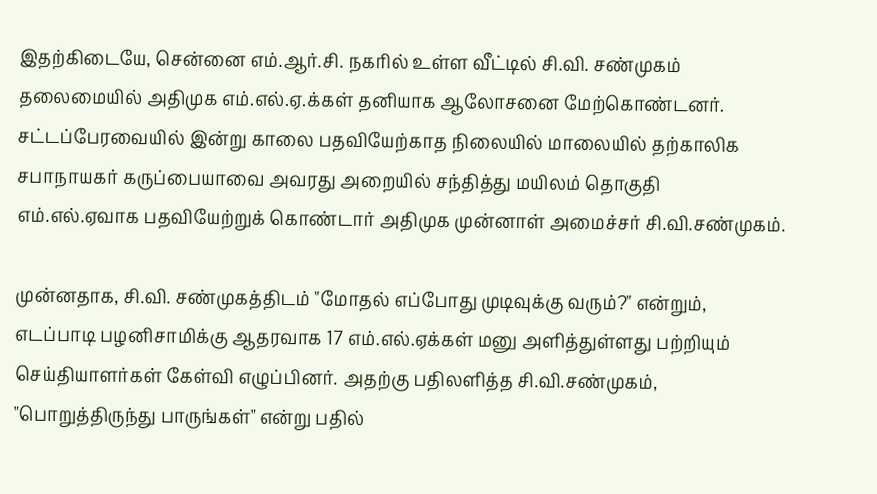இதற்கிடையே, சென்னை எம்.ஆர்.சி. நகரில் உள்ள வீட்டில் சி.வி. சண்முகம் தலைமையில் அதிமுக எம்.எல்.ஏ.க்கள் தனியாக ஆலோசனை மேற்கொண்டனர். சட்டப்பேரவையில் இன்று காலை பதவியேற்காத நிலையில் மாலையில் தற்காலிக சபாநாயகர் கருப்பையாவை அவரது அறையில் சந்தித்து மயிலம் தொகுதி எம்.எல்.ஏவாக பதவியேற்றுக் கொண்டார் அதிமுக முன்னாள் அமைச்சர் சி.வி.சண்முகம்.

முன்னதாக, சி.வி. சண்முகத்திடம் "மோதல் எப்போது முடிவுக்கு வரும்?" என்றும், எடப்பாடி பழனிசாமிக்கு ஆதரவாக 17 எம்.எல்.ஏக்கள் மனு அளித்துள்ளது பற்றியும் செய்தியாளர்கள் கேள்வி எழுப்பினர். அதற்கு பதிலளித்த சி.வி.சண்முகம், "பொறுத்திருந்து பாருங்கள்" என்று பதில்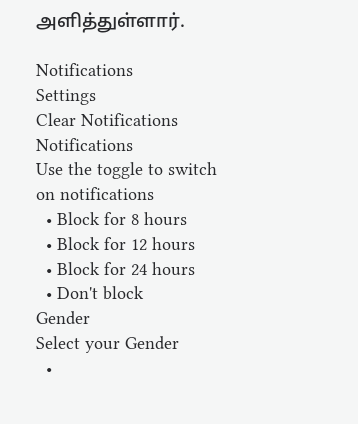அளித்துள்ளார்.

Notifications
Settings
Clear Notifications
Notifications
Use the toggle to switch on notifications
  • Block for 8 hours
  • Block for 12 hours
  • Block for 24 hours
  • Don't block
Gender
Select your Gender
  •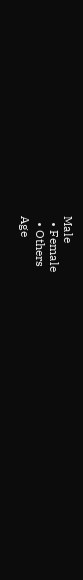Male
  • Female
  • Others
Age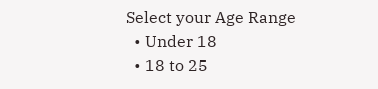Select your Age Range
  • Under 18
  • 18 to 25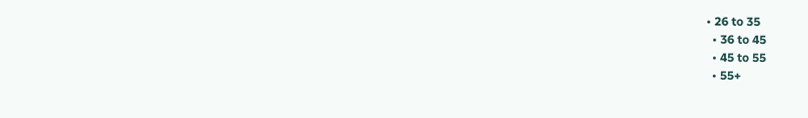• 26 to 35
  • 36 to 45
  • 45 to 55
  • 55+